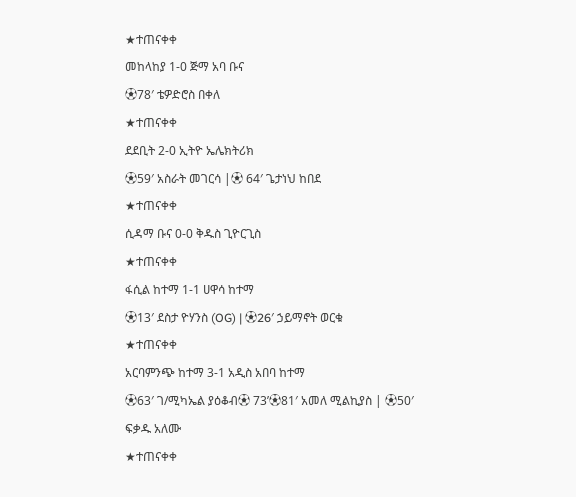★ተጠናቀቀ
መከላከያ 1-0 ጅማ አባ ቡና
⚽78′ ቴዎድሮስ በቀለ
★ተጠናቀቀ
ደደቢት 2-0 ኢትዮ ኤሌክትሪክ
⚽59′ አስራት መገርሳ |⚽ 64′ ጌታነህ ከበደ
★ተጠናቀቀ
ሲዳማ ቡና 0-0 ቅዱስ ጊዮርጊስ
★ተጠናቀቀ
ፋሲል ከተማ 1-1 ሀዋሳ ከተማ
⚽13′ ደስታ ዮሃንስ (OG) | ⚽26′ ኃይማኖት ወርቁ
★ተጠናቀቀ
አርባምንጭ ከተማ 3-1 አዲስ አበባ ከተማ
⚽63′ ገ/ሚካኤል ያዕቆብ⚽ 73’⚽81′ አመለ ሚልኪያስ | ⚽50′
ፍቃዱ አለሙ
★ተጠናቀቀ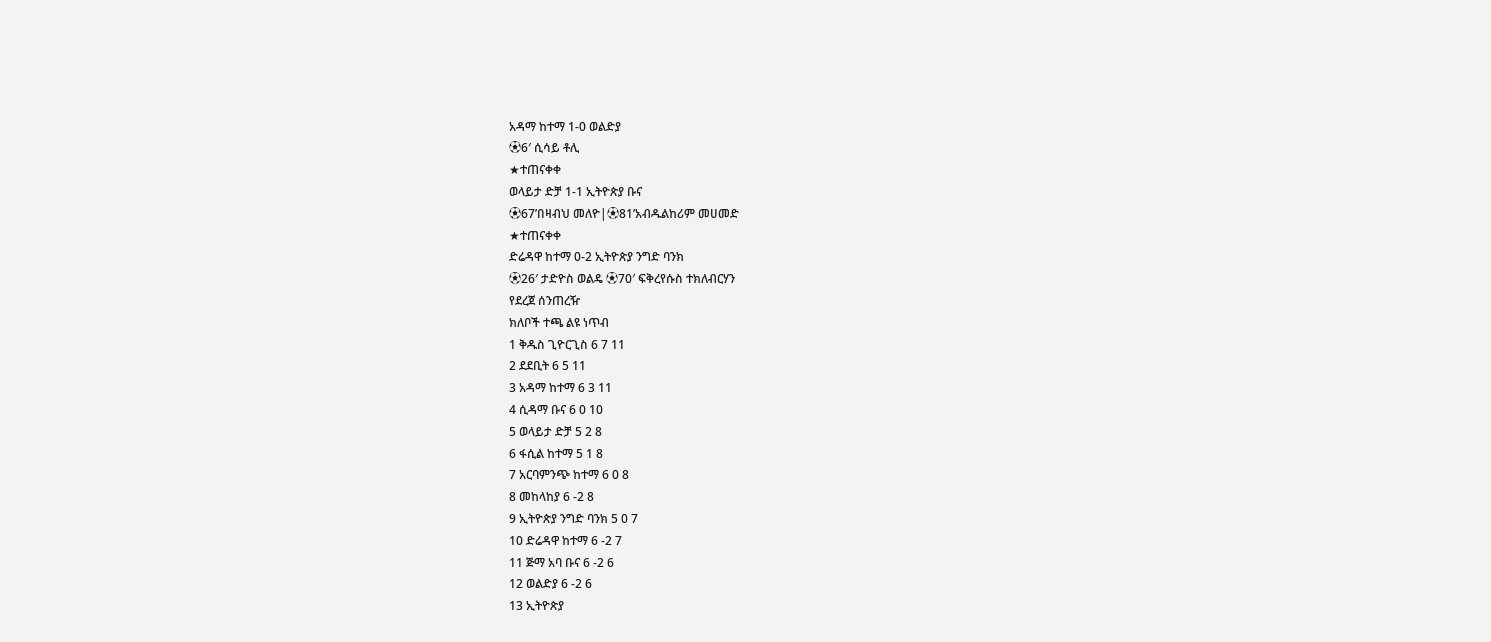አዳማ ከተማ 1-0 ወልድያ
⚽6′ ሲሳይ ቶሊ
★ተጠናቀቀ
ወላይታ ድቻ 1-1 ኢትዮጵያ ቡና
⚽67’በዛብህ መለዮ|⚽81’አብዱልከሪም መሀመድ
★ተጠናቀቀ
ድሬዳዋ ከተማ 0-2 ኢትዮጵያ ንግድ ባንክ
⚽26′ ታድዮስ ወልዴ ⚽70′ ፍቅረየሱስ ተክለብርሃን
የደረጀ ሰንጠረዥ
ክለቦች ተጫ ልዩ ነጥብ
1 ቅዱስ ጊዮርጊስ 6 7 11
2 ደደቢት 6 5 11
3 አዳማ ከተማ 6 3 11
4 ሲዳማ ቡና 6 0 10
5 ወላይታ ድቻ 5 2 8
6 ፋሲል ከተማ 5 1 8
7 አርባምንጭ ከተማ 6 0 8
8 መከላከያ 6 -2 8
9 ኢትዮጵያ ንግድ ባንክ 5 0 7
10 ድሬዳዋ ከተማ 6 -2 7
11 ጅማ አባ ቡና 6 -2 6
12 ወልድያ 6 -2 6
13 ኢትዮጵያ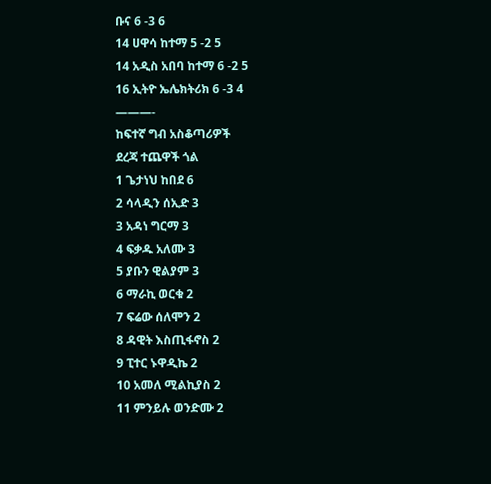ቡና 6 -3 6
14 ሀዋሳ ከተማ 5 -2 5
14 አዲስ አበባ ከተማ 6 -2 5
16 ኢትዮ ኤሌክትሪክ 6 -3 4
———-
ከፍተኛ ግብ አስቆጣሪዎች
ደረጃ ተጨዋች ጎል
1 ጌታነህ ከበደ 6
2 ሳላዲን ሰኢድ 3
3 አዳነ ግርማ 3
4 ፍቃዱ አለሙ 3
5 ያቡን ዊልያም 3
6 ማራኪ ወርቁ 2
7 ፍሬው ሰለሞን 2
8 ዳዊት እስጢፋኖስ 2
9 ፒተር ኑዋዲኬ 2
10 አመለ ሚልኪያስ 2
11 ምንይሉ ወንድሙ 2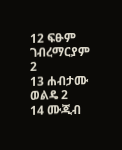12 ፍፁም ገብረማርያም 2
13 ሐብታሙ ወልዴ 2
14 ሙጂብ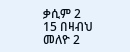ቃሲም 2
15 በዛብህ መለዮ 2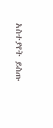አስተያየት ይስጡ